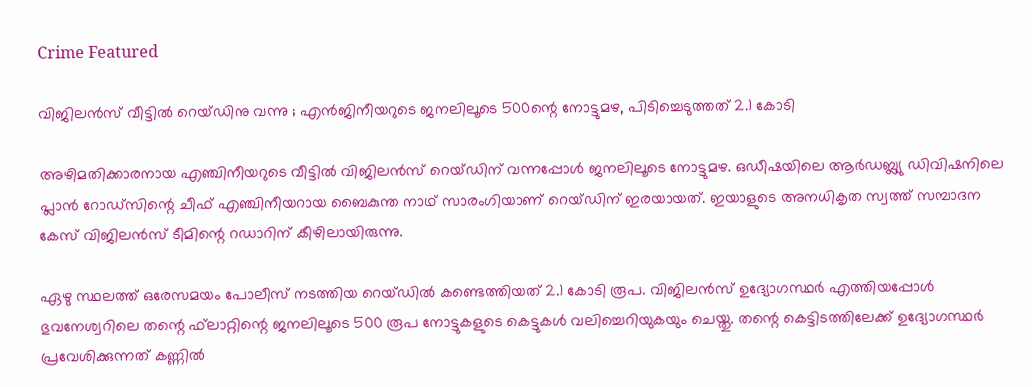Crime Featured

വിജിലന്‍സ് വീട്ടില്‍ റെയ്ഡിനു വന്നു ; എൻജിനീയറുടെ ജനലിലൂടെ 500ന്റെ നോട്ടുമഴ, പിടിച്ചെടുത്തത് 2.1 കോടി

അഴിമതിക്കാരനായ എഞ്ചിനീയറുടെ വീട്ടില്‍ വിജിലന്‍സ് റെയ്ഡിന് വന്നപ്പോള്‍ ജനലിലൂടെ നോട്ടുമഴ. ഒഡീഷയിലെ ആര്‍ഡബ്ല്യു ഡിവിഷനിലെ പ്ലാന്‍ റോഡ്സിന്റെ ചീഫ് എഞ്ചിനീയറായ ബൈകുന്ത നാഥ് സാരംഗിയാണ് റെയ്ഡിന് ഇരയായത്. ഇയാളുടെ അനധികൃത സ്വത്ത് സമ്പാദന കേസ് വിജിലന്‍സ് ടീമിന്റെ റഡാറിന് കീഴിലായിരുന്നു.

ഏഴു സ്ഥലത്ത് ഒരേസമയം പോലീസ് നടത്തിയ റെയ്ഡില്‍ കണ്ടെത്തിയത് 2.1 കോടി രൂപ. വിജിലന്‍സ് ഉദ്യോഗസ്ഥര്‍ എത്തിയപ്പോള്‍ ഭുവനേശ്വറിലെ തന്റെ ഫ്‌ലാറ്റിന്റെ ജനലിലൂടെ 500 രൂപ നോട്ടുകളുടെ കെട്ടുകള്‍ വലിച്ചെറിയുകയും ചെയ്തു. തന്റെ കെട്ടിടത്തിലേക്ക് ഉദ്യോഗസ്ഥര്‍ പ്രവേശിക്കുന്നത് കണ്ണില്‍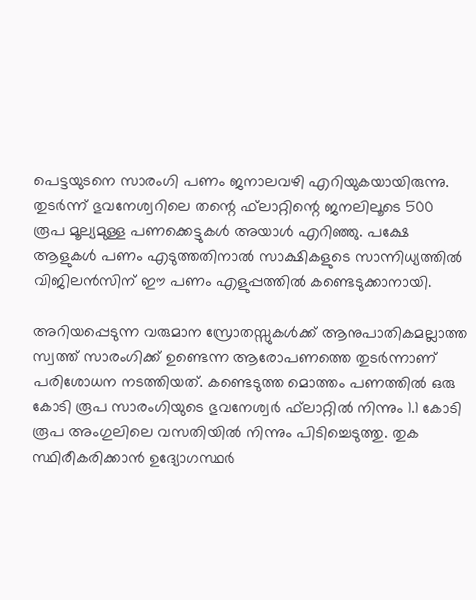പെട്ടയുടനെ സാരംഗി പണം ജനാലവഴി എറിയുകയായിരുന്നു. തുടര്‍ന്ന് ഭുവനേശ്വറിലെ തന്റെ ഫ്‌ലാറ്റിന്റെ ജനലിലൂടെ 500 രൂപ മൂല്യമുള്ള പണക്കെട്ടുകള്‍ അയാള്‍ എറിഞ്ഞു. പക്ഷേ ആളുകള്‍ പണം എടുത്തതിനാല്‍ സാക്ഷികളുടെ സാന്നിധ്യത്തില്‍ വിജിലന്‍സിന് ഈ പണം എളുപ്പത്തില്‍ കണ്ടെടുക്കാനായി.

അറിയപ്പെടുന്ന വരുമാന സ്രോതസ്സുകള്‍ക്ക് ആനുപാതികമല്ലാത്ത സ്വത്ത് സാരംഗിക്ക് ഉണ്ടെന്ന ആരോപണത്തെ തുടര്‍ന്നാണ് പരിശോധന നടത്തിയത്. കണ്ടെടുത്ത മൊത്തം പണത്തില്‍ ഒരു കോടി രൂപ സാരംഗിയുടെ ഭുവനേശ്വര്‍ ഫ്‌ലാറ്റില്‍ നിന്നും 1.1 കോടി രൂപ അംഗുലിലെ വസതിയില്‍ നിന്നും പിടിച്ചെടുത്തു. തുക സ്ഥിരീകരിക്കാന്‍ ഉദ്യോഗസ്ഥര്‍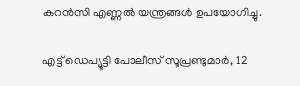കറന്‍സി എണ്ണല്‍ യന്ത്രങ്ങള്‍ ഉപയോഗിച്ചു.

എട്ട് ഡെപ്യൂട്ടി പോലീസ് സൂപ്രണ്ടുമാര്‍, 12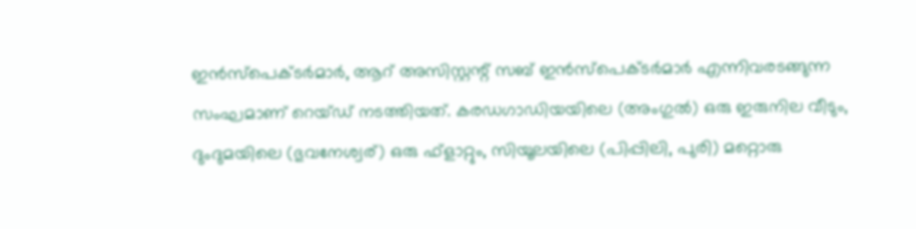ഇന്‍സ്പെക്ടര്‍മാര്‍, ആറ് അസിസ്റ്റന്റ് സബ് ഇന്‍സ്പെക്ടര്‍മാര്‍ എന്നിവരടങ്ങുന്ന സംഘമാണ് റെയ്ഡ് നടത്തിയത്. കരഡഗാഡിയയിലെ (അംഗുല്‍) ഒരു ഇരുനില വീടും, ദുംദുമയിലെ (ഭുവനേശ്വര്) ഒരു ഫ്ളാറ്റും, സിയൂലയിലെ (പിപ്പിലി, പുരി) മറ്റൊരു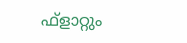ഫ്ളാറ്റും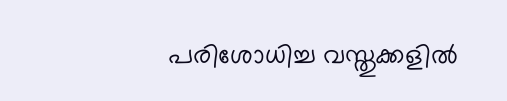പരിശോധിച്ച വസ്തുക്കളില്‍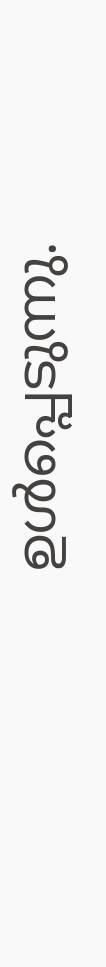ഉള്‍പ്പെടുന്നു.